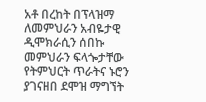አቶ በረከት በፕላዝማ ለመምህራን አብዬታዊ ዲሞክራሲን ሰበኩ
መምህራን ፍላጐታቸው የትምህርት ጥራትና ኑሮን ያገናዘበ ደሞዝ ማግኘት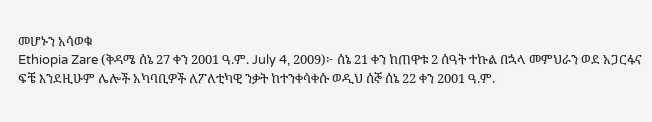መሆኑን አሳወቁ
Ethiopia Zare (ቅዳሜ ሰኔ 27 ቀን 2001 ዓ.ም. July 4, 2009)፦ ሰኔ 21 ቀን ከጠዋቱ 2 ሰዓት ተኩል በኋላ መምህራን ወደ አጋርፋና ፍቼ እንደዚሁም ሌሎች አካባቢዎች ለፖለቲካዊ ንቃት ከተንቀሳቀሱ ወዲህ ሰኞ ሰኔ 22 ቀን 2001 ዓ.ም.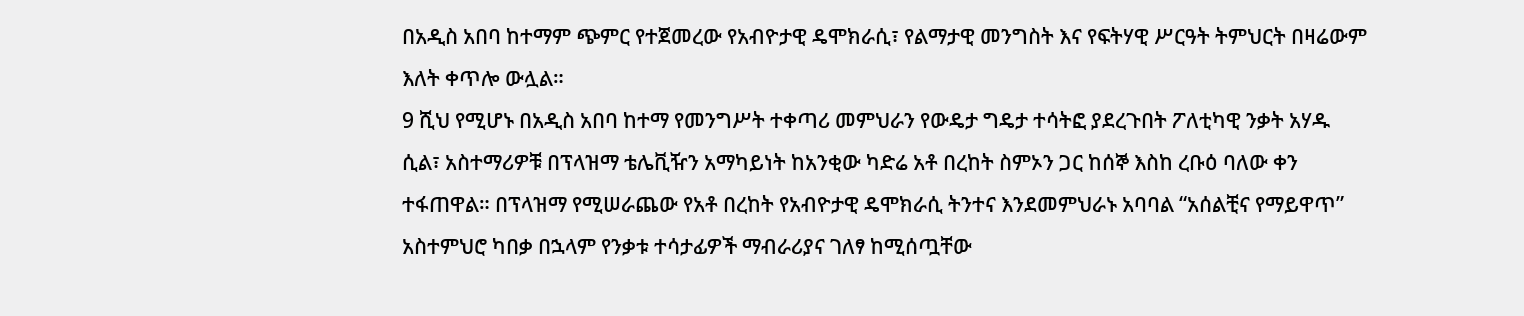በአዲስ አበባ ከተማም ጭምር የተጀመረው የአብዮታዊ ዴሞክራሲ፣ የልማታዊ መንግስት እና የፍትሃዊ ሥርዓት ትምህርት በዛሬውም እለት ቀጥሎ ውሏል።
9 ሺህ የሚሆኑ በአዲስ አበባ ከተማ የመንግሥት ተቀጣሪ መምህራን የውዴታ ግዴታ ተሳትፎ ያደረጉበት ፖለቲካዊ ንቃት አሃዱ ሲል፣ አስተማሪዎቹ በፕላዝማ ቴሌቪዥን አማካይነት ከአንቂው ካድሬ አቶ በረከት ስምኦን ጋር ከሰኞ እስከ ረቡዕ ባለው ቀን ተፋጠዋል። በፕላዝማ የሚሠራጨው የአቶ በረከት የአብዮታዊ ዴሞክራሲ ትንተና እንደመምህራኑ አባባል “አሰልቺና የማይዋጥ” አስተምህሮ ካበቃ በኋላም የንቃቱ ተሳታፊዎች ማብራሪያና ገለፃ ከሚሰጧቸው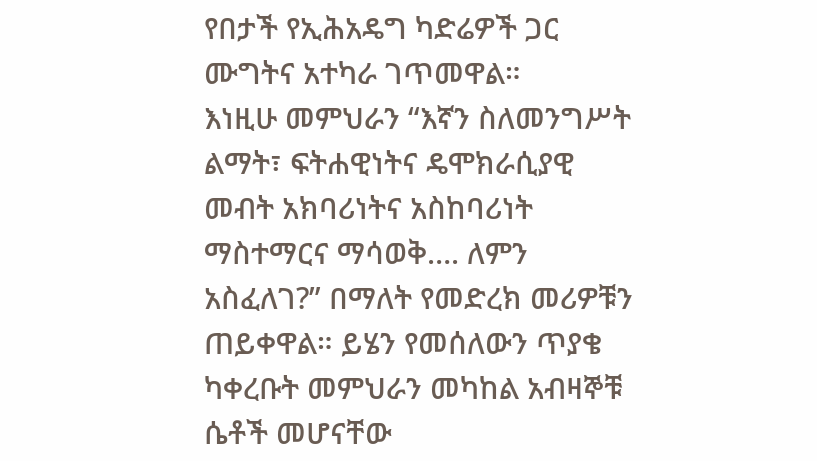የበታች የኢሕአዴግ ካድሬዎች ጋር ሙግትና አተካራ ገጥመዋል።
እነዚሁ መምህራን “እኛን ስለመንግሥት ልማት፣ ፍትሐዊነትና ዴሞክራሲያዊ መብት አክባሪነትና አስከባሪነት ማስተማርና ማሳወቅ…. ለምን አስፈለገ?” በማለት የመድረክ መሪዎቹን ጠይቀዋል። ይሄን የመሰለውን ጥያቄ ካቀረቡት መምህራን መካከል አብዛኞቹ ሴቶች መሆናቸው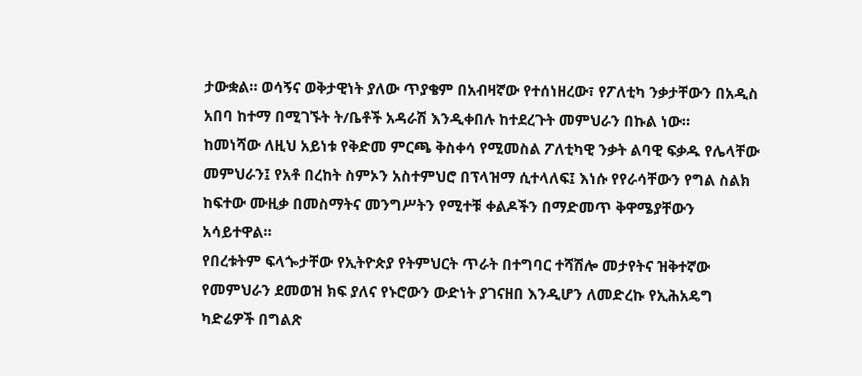ታውቋል። ወሳኝና ወቅታዊነት ያለው ጥያቄም በአብዛኛው የተሰነዘረው፣ የፖለቲካ ንቃታቸውን በአዲስ አበባ ከተማ በሚገኙት ት/ቤቶች አዳራሽ እንዲቀበሉ ከተደረጉት መምህራን በኩል ነው።
ከመነሻው ለዚህ አይነቱ የቅድመ ምርጫ ቅስቀሳ የሚመስል ፖለቲካዊ ንቃት ልባዊ ፍቃዱ የሌላቸው መምህራን፤ የአቶ በረከት ስምኦን አስተምህሮ በፕላዝማ ሲተላለፍ፤ እነሱ የየራሳቸውን የግል ስልክ ከፍተው ሙዚቃ በመስማትና መንግሥትን የሚተቹ ቀልዶችን በማድመጥ ቅዋሜያቸውን አሳይተዋል።
የበረቱትም ፍላጐታቸው የኢትዮጵያ የትምህርት ጥራት በተግባር ተሻሽሎ መታየትና ዝቅተኛው የመምህራን ደመወዝ ክፍ ያለና የኑሮውን ውድነት ያገናዘበ እንዲሆን ለመድረኩ የኢሕአዴግ ካድሬዎች በግልጽ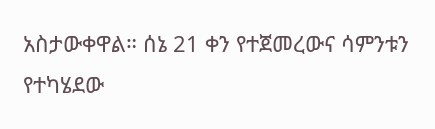አስታውቀዋል። ሰኔ 21 ቀን የተጀመረውና ሳምንቱን የተካሄደው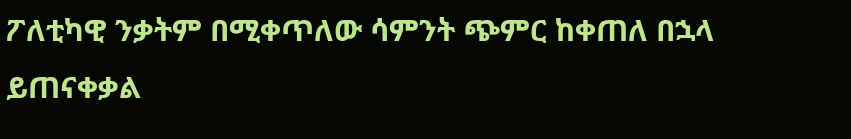ፖለቲካዊ ንቃትም በሚቀጥለው ሳምንት ጭምር ከቀጠለ በኋላ ይጠናቀቃል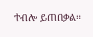ተብሎ ይጠበቃል።